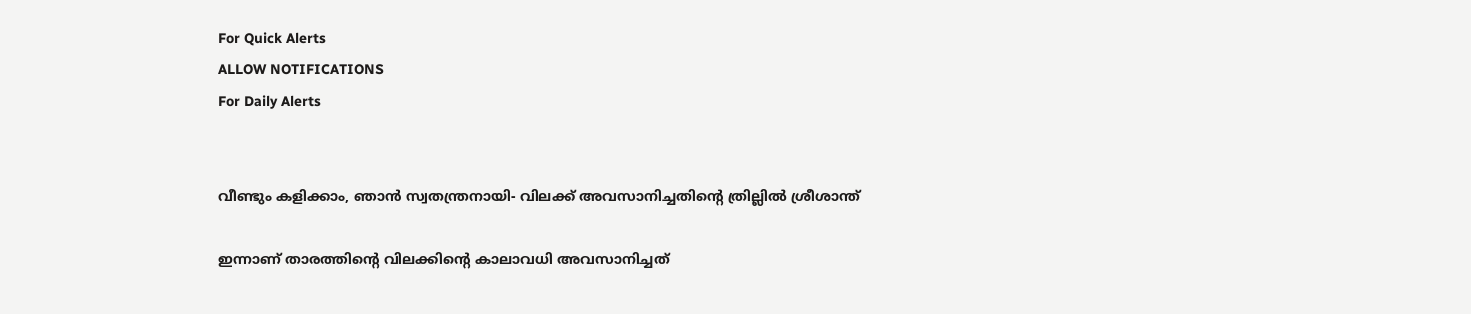For Quick Alerts
ALLOW NOTIFICATIONS
For Daily Alerts


വീണ്ടും കളിക്കാം, ഞാന്‍ സ്വതന്ത്രനായി- വിലക്ക് അവസാനിച്ചതിന്റെ ത്രില്ലില്‍ ശ്രീശാന്ത്

ഇന്നാണ് താരത്തിന്റെ വിലക്കിന്റെ കാലാവധി അവസാനിച്ചത്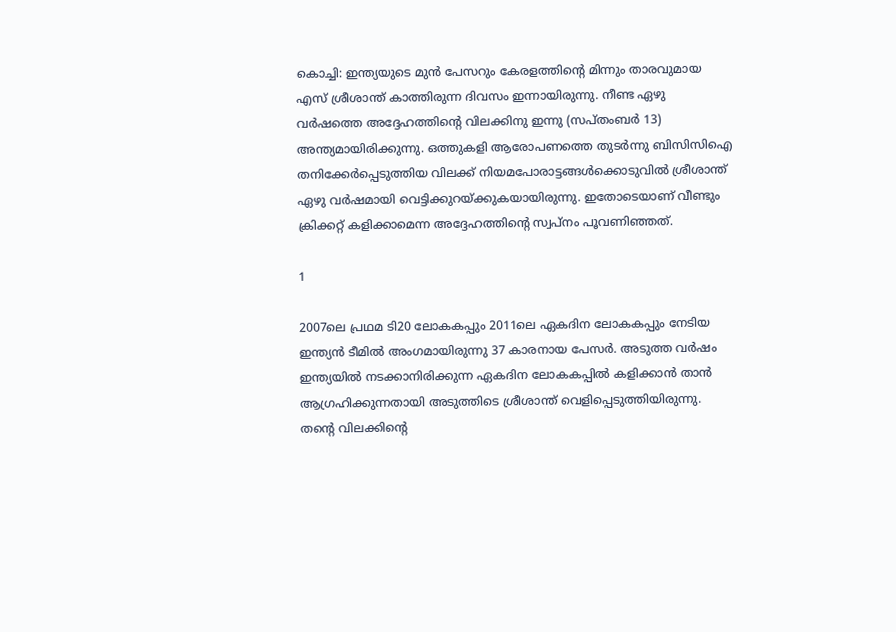കൊച്ചി: ഇന്ത്യയുടെ മുന്‍ പേസറും കേരളത്തിന്റെ മിന്നും താരവുമായ എസ് ശ്രീശാന്ത് കാത്തിരുന്ന ദിവസം ഇന്നായിരുന്നു. നീണ്ട ഏഴു വര്‍ഷത്തെ അദ്ദേഹത്തിന്റെ വിലക്കിനു ഇന്നു (സപ്തംബര്‍ 13) അന്ത്യമായിരിക്കുന്നു. ഒത്തുകളി ആരോപണത്തെ തുടര്‍ന്നു ബിസിസിഐ തനിക്കേര്‍പ്പെടുത്തിയ വിലക്ക് നിയമപോരാട്ടങ്ങള്‍ക്കൊടുവില്‍ ശ്രീശാന്ത് ഏഴു വര്‍ഷമായി വെട്ടിക്കുറയ്ക്കുകയായിരുന്നു. ഇതോടെയാണ് വീണ്ടും ക്രിക്കറ്റ് കളിക്കാമെന്ന അദ്ദേഹത്തിന്റെ സ്വപ്‌നം പൂവണിഞ്ഞത്.

1

2007ലെ പ്രഥമ ടി20 ലോകകപ്പും 2011ലെ ഏകദിന ലോകകപ്പും നേടിയ ഇന്ത്യന്‍ ടീമില്‍ അംഗമായിരുന്നു 37 കാരനായ പേസര്‍. അടുത്ത വര്‍ഷം ഇന്ത്യയില്‍ നടക്കാനിരിക്കുന്ന ഏകദിന ലോകകപ്പില്‍ കളിക്കാന്‍ താന്‍ ആഗ്രഹിക്കുന്നതായി അടുത്തിടെ ശ്രീശാന്ത് വെളിപ്പെടുത്തിയിരുന്നു. തന്റെ വിലക്കിന്റെ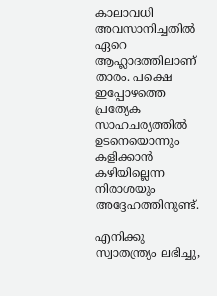കാലാവധി അവസാനിച്ചതില്‍ ഏറെ ആഹ്ലാദത്തിലാണ് താരം. പക്ഷെ ഇപ്പോഴത്തെ പ്രത്യേക സാഹചര്യത്തില്‍ ഉടനെയൊന്നും കളിക്കാന്‍ കഴിയില്ലെന്ന നിരാശയും അദ്ദേഹത്തിനുണ്ട്.

എനിക്കു സ്വാതന്ത്ര്യം ലഭിച്ചു,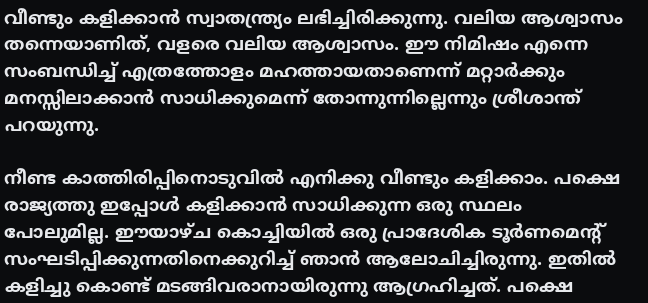വീണ്ടും കളിക്കാന്‍ സ്വാതന്ത്ര്യം ലഭിച്ചിരിക്കുന്നു. വലിയ ആശ്വാസം തന്നെയാണിത്, വളരെ വലിയ ആശ്വാസം. ഈ നിമിഷം എന്നെ സംബന്ധിച്ച് എത്രത്തോളം മഹത്തായതാണെന്ന് മറ്റാര്‍ക്കും മനസ്സിലാക്കാന്‍ സാധിക്കുമെന്ന് തോന്നുന്നില്ലെന്നും ശ്രീശാന്ത് പറയുന്നു.

നീണ്ട കാത്തിരിപ്പിനൊടുവില്‍ എനിക്കു വീണ്ടും കളിക്കാം. പക്ഷെ രാജ്യത്തു ഇപ്പോള്‍ കളിക്കാന്‍ സാധിക്കുന്ന ഒരു സ്ഥലം പോലുമില്ല. ഈയാഴ്ച കൊച്ചിയില്‍ ഒരു പ്രാദേശിക ടൂര്‍ണമെന്റ് സംഘടിപ്പിക്കുന്നതിനെക്കുറിച്ച് ഞാന്‍ ആലോചിച്ചിരുന്നു. ഇതില്‍ കളിച്ചു കൊണ്ട് മടങ്ങിവരാനായിരുന്നു ആഗ്രഹിച്ചത്. പക്ഷെ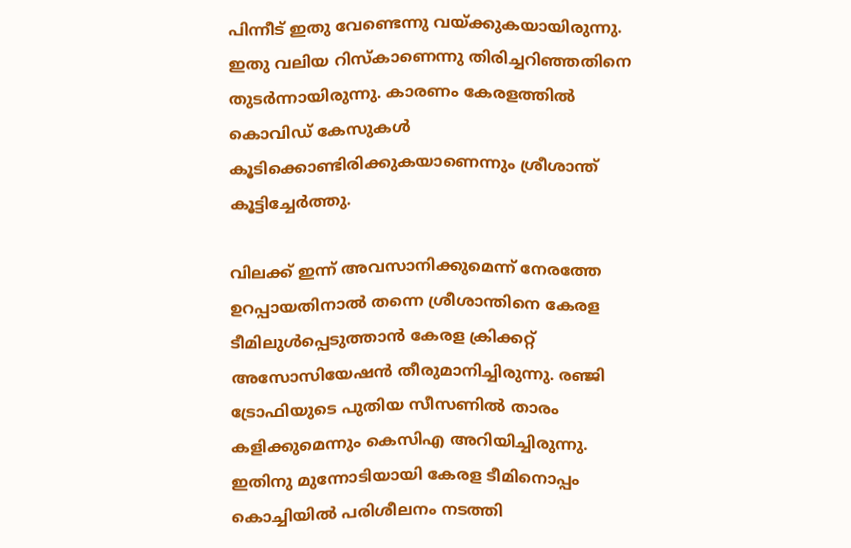പിന്നീട് ഇതു വേണ്ടെന്നു വയ്ക്കുകയായിരുന്നു. ഇതു വലിയ റിസ്‌കാണെന്നു തിരിച്ചറിഞ്ഞതിനെ തുടര്‍ന്നായിരുന്നു. കാരണം കേരളത്തില്‍ കൊവിഡ് കേസുകള്‍ കൂടിക്കൊണ്ടിരിക്കുകയാണെന്നും ശ്രീശാന്ത് കൂട്ടിച്ചേര്‍ത്തു.

വിലക്ക് ഇന്ന് അവസാനിക്കുമെന്ന് നേരത്തേ ഉറപ്പായതിനാല്‍ തന്നെ ശ്രീശാന്തിനെ കേരള ടീമിലുള്‍പ്പെടുത്താന്‍ കേരള ക്രിക്കറ്റ് അസോസിയേഷന്‍ തീരുമാനിച്ചിരുന്നു. രഞ്ജി ട്രോഫിയുടെ പുതിയ സീസണില്‍ താരം കളിക്കുമെന്നും കെസിഎ അറിയിച്ചിരുന്നു. ഇതിനു മുന്നോടിയായി കേരള ടീമിനൊപ്പം കൊച്ചിയില്‍ പരിശീലനം നടത്തി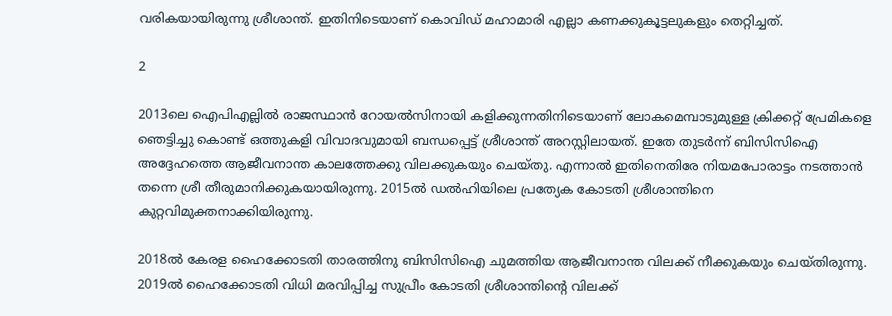വരികയായിരുന്നു ശ്രീശാന്ത്. ഇതിനിടെയാണ് കൊവിഡ് മഹാമാരി എല്ലാ കണക്കുകൂട്ടലുകളും തെറ്റിച്ചത്.

2

2013ലെ ഐപിഎല്ലില്‍ രാജസ്ഥാന്‍ റോയല്‍സിനായി കളിക്കുന്നതിനിടെയാണ് ലോകമെമ്പാടുമുള്ള ക്രിക്കറ്റ് പ്രേമികളെ ഞെട്ടിച്ചു കൊണ്ട് ഒത്തുകളി വിവാദവുമായി ബന്ധപ്പെട്ട് ശ്രീശാന്ത് അറസ്റ്റിലായത്. ഇതേ തുടര്‍ന്ന് ബിസിസിഐ അദ്ദേഹത്തെ ആജീവനാന്ത കാലത്തേക്കു വിലക്കുകയും ചെയ്തു. എന്നാല്‍ ഇതിനെതിരേ നിയമപോരാട്ടം നടത്താന്‍ തന്നെ ശ്രീ തീരുമാനിക്കുകയായിരുന്നു. 2015ല്‍ ഡല്‍ഹിയിലെ പ്രത്യേക കോടതി ശ്രീശാന്തിനെ കുറ്റവിമുക്തനാക്കിയിരുന്നു.

2018ല്‍ കേരള ഹൈക്കോടതി താരത്തിനു ബിസിസിഐ ചുമത്തിയ ആജീവനാന്ത വിലക്ക് നീക്കുകയും ചെയ്തിരുന്നു. 2019ല്‍ ഹൈക്കോടതി വിധി മരവിപ്പിച്ച സുപ്രീം കോടതി ശ്രീശാന്തിന്റെ വിലക്ക്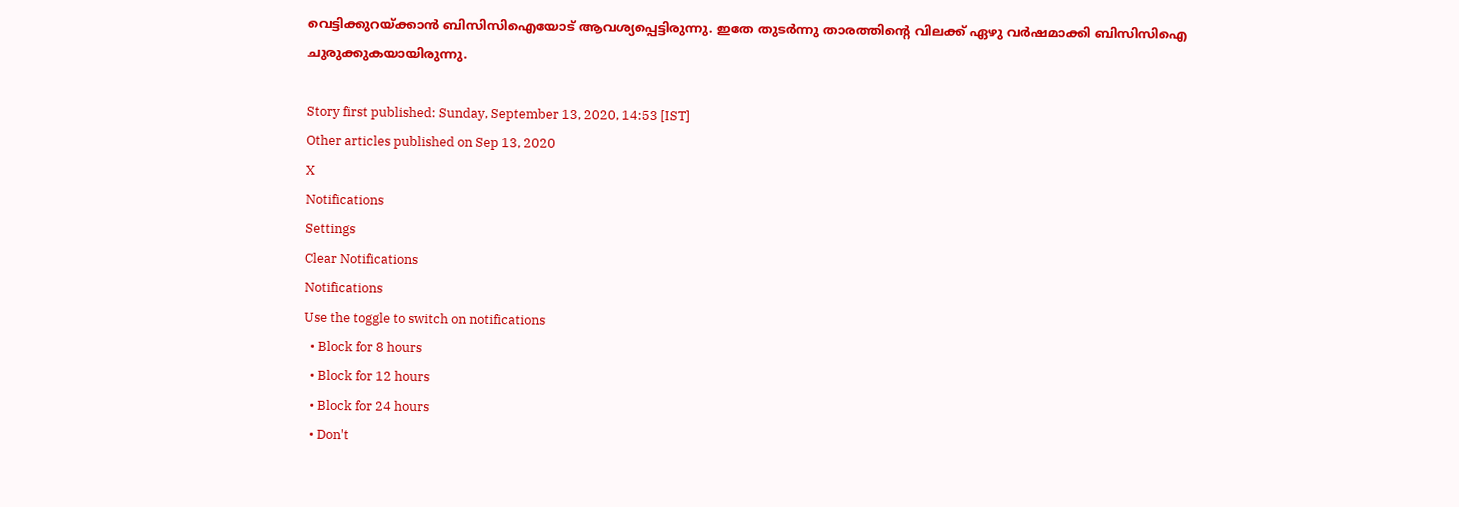വെട്ടിക്കുറയ്ക്കാന്‍ ബിസിസിഐയോട് ആവശ്യപ്പെട്ടിരുന്നു. ഇതേ തുടര്‍ന്നു താരത്തിന്റെ വിലക്ക് ഏഴു വര്‍ഷമാക്കി ബിസിസിഐ ചുരുക്കുകയായിരുന്നു.

Story first published: Sunday, September 13, 2020, 14:53 [IST]
Other articles published on Sep 13, 2020
X
Notifications
Settings
Clear Notifications
Notifications
Use the toggle to switch on notifications
  • Block for 8 hours
  • Block for 12 hours
  • Block for 24 hours
  • Don't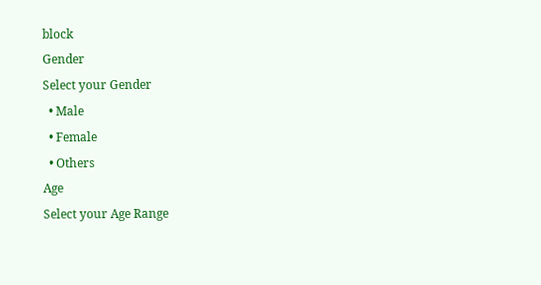block
Gender
Select your Gender
  • Male
  • Female
  • Others
Age
Select your Age Range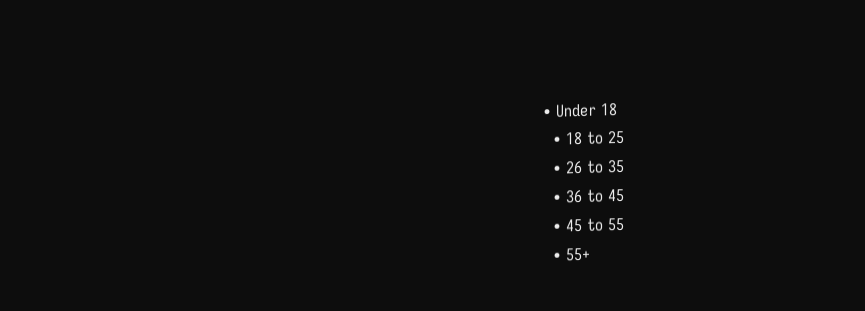• Under 18
  • 18 to 25
  • 26 to 35
  • 36 to 45
  • 45 to 55
  • 55+